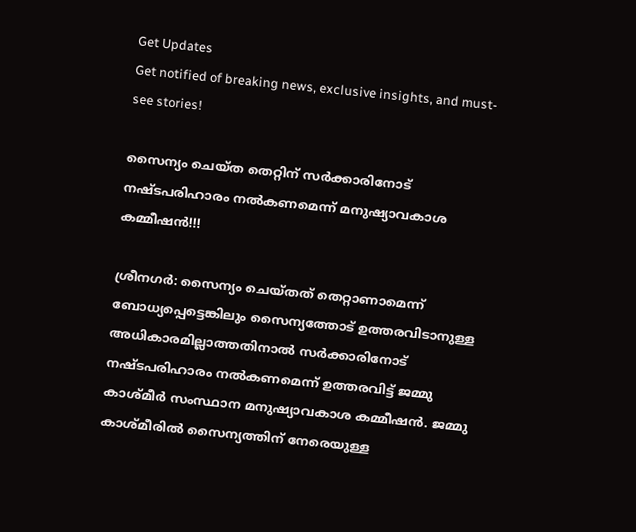Get Updates
Get notified of breaking news, exclusive insights, and must-see stories!

സൈന്യം ചെയ്ത തെറ്റിന് സര്‍ക്കാരിനോട് നഷ്ടപരിഹാരം നല്‍കണമെന്ന് മനുഷ്യാവകാശ കമ്മീഷന്‍!!!

ശ്രീനഗര്‍: സൈന്യം ചെയ്തത് തെറ്റാണാമെന്ന് ബോധ്യപ്പെട്ടെങ്കിലും സൈന്യത്തോട് ഉത്തരവിടാനുള്ള അധികാരമില്ലാത്തതിനാല്‍ സര്‍ക്കാരിനോട് നഷ്ടപരിഹാരം നല്‍കണമെന്ന് ഉത്തരവിട്ട് ജമ്മു കാശ്മീര്‍ സംസ്ഥാന മനുഷ്യാവകാശ കമ്മീഷന്‍. ജമ്മു കാശ്മീരില്‍ സൈന്യത്തിന് നേരെയുള്ള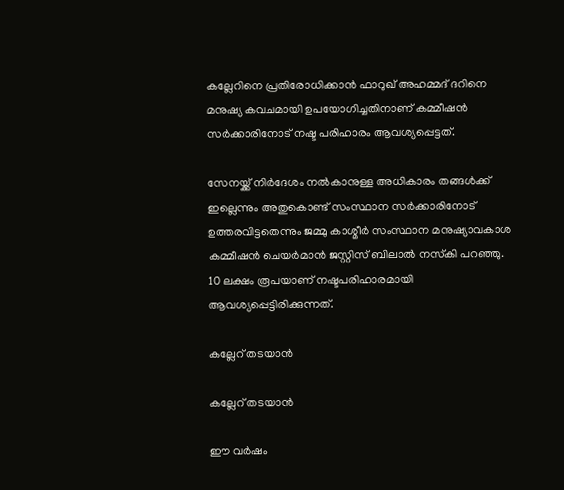കല്ലേറിനെ പ്രതിരോധിക്കാന്‍ ഫാറുഖ് അഹമ്മദ് ദറിനെ മനുഷ്യ കവചമായി ഉപയോഗിച്ചതിനാണ് കമ്മീഷന്‍ സര്‍ക്കാരിനോട് നഷ്ട പരിഹാരം ആവശ്യപ്പെട്ടത്.

സേനയ്ക്ക് നിര്‍ദേശം നല്‍കാനുള്ള അധികാരം തങ്ങള്‍ക്ക് ഇല്ലെന്നും അതുകൊണ്ട് സംസ്ഥാന സര്‍ക്കാരിനോട് ഉത്തരവിട്ടതെന്നും ജമ്മു കാശ്മീര്‍ സംസ്ഥാന മനുഷ്യാവകാശ കമ്മീഷന്‍ ചെയര്‍മാന്‍ ജസ്റ്റിസ് ബിലാല്‍ നസ്‌കി പറഞ്ഞു. 10 ലക്ഷം രൂപയാണ് നഷ്ടപരിഹാരമായി ആവശ്യപ്പെട്ടിരിക്കുന്നത്.

കല്ലേറ് തടയാന്‍

കല്ലേറ് തടയാന്‍

ഈ വര്‍ഷം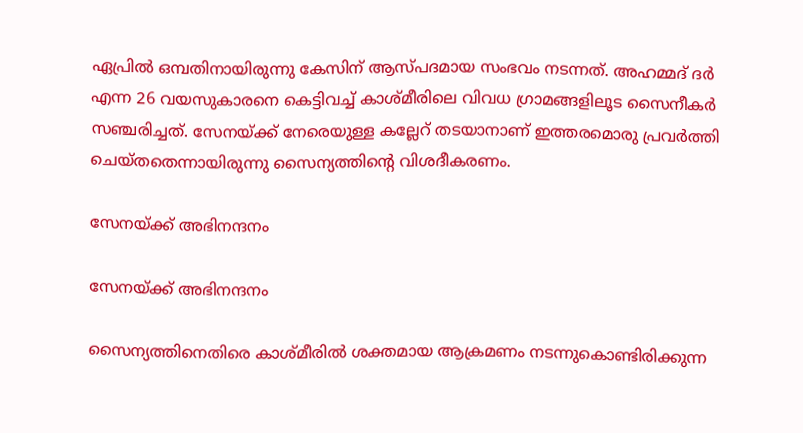ഏപ്രില്‍ ഒമ്പതിനായിരുന്നു കേസിന് ആസ്പദമായ സംഭവം നടന്നത്. അഹമ്മദ് ദര്‍ എന്ന 26 വയസുകാരനെ കെട്ടിവച്ച് കാശ്മീരിലെ വിവധ ഗ്രാമങ്ങളിലൂട സൈനീകര്‍ സഞ്ചരിച്ചത്. സേനയ്ക്ക് നേരെയുള്ള കല്ലേറ് തടയാനാണ് ഇത്തരമൊരു പ്രവര്‍ത്തി ചെയ്തതെന്നായിരുന്നു സൈന്യത്തിന്റെ വിശദീകരണം.

സേനയ്ക്ക് അഭിനന്ദനം

സേനയ്ക്ക് അഭിനന്ദനം

സൈന്യത്തിനെതിരെ കാശ്മീരില്‍ ശക്തമായ ആക്രമണം നടന്നുകൊണ്ടിരിക്കുന്ന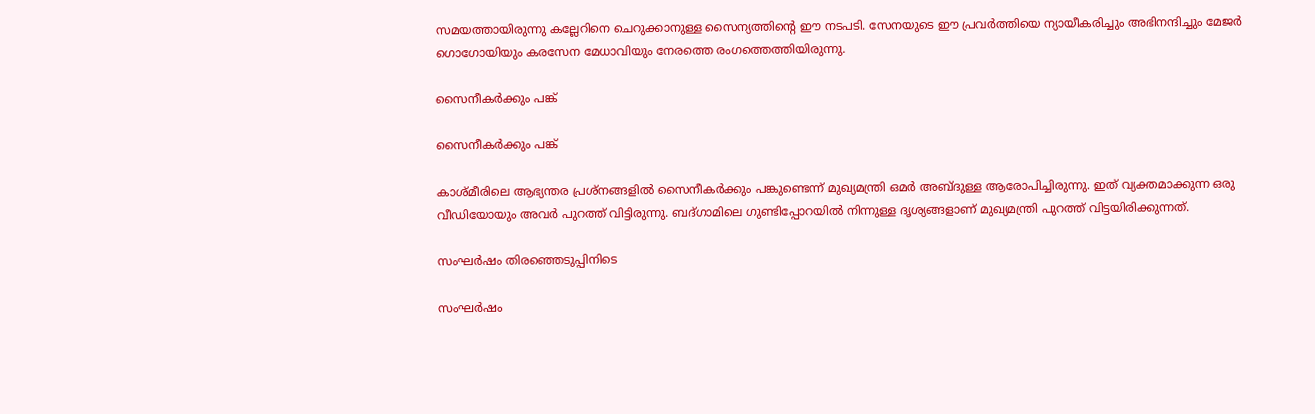സമയത്തായിരുന്നു കല്ലേറിനെ ചെറുക്കാനുള്ള സൈന്യത്തിന്റെ ഈ നടപടി. സേനയുടെ ഈ പ്രവര്‍ത്തിയെ ന്യായീകരിച്ചും അഭിനന്ദിച്ചും മേജര്‍ ഗൊഗോയിയും കരസേന മേധാവിയും നേരത്തെ രംഗത്തെത്തിയിരുന്നു.

സൈനീകര്‍ക്കും പങ്ക്

സൈനീകര്‍ക്കും പങ്ക്

കാശ്മീരിലെ ആഭ്യന്തര പ്രശ്‌നങ്ങളില്‍ സൈനീകര്‍ക്കും പങ്കുണ്ടെന്ന് മുഖ്യമന്ത്രി ഒമര്‍ അബ്ദുള്ള ആരോപിച്ചിരുന്നു. ഇത് വ്യക്തമാക്കുന്ന ഒരു വീഡിയോയും അവര്‍ പുറത്ത് വിട്ടിരുന്നു. ബദ്ഗാമിലെ ഗുണ്ടിപ്പോറയില്‍ നിന്നുള്ള ദൃശ്യങ്ങളാണ് മുഖ്യമന്ത്രി പുറത്ത് വിട്ടയിരിക്കുന്നത്.

സംഘര്‍ഷം തിരഞ്ഞെടുപ്പിനിടെ

സംഘര്‍ഷം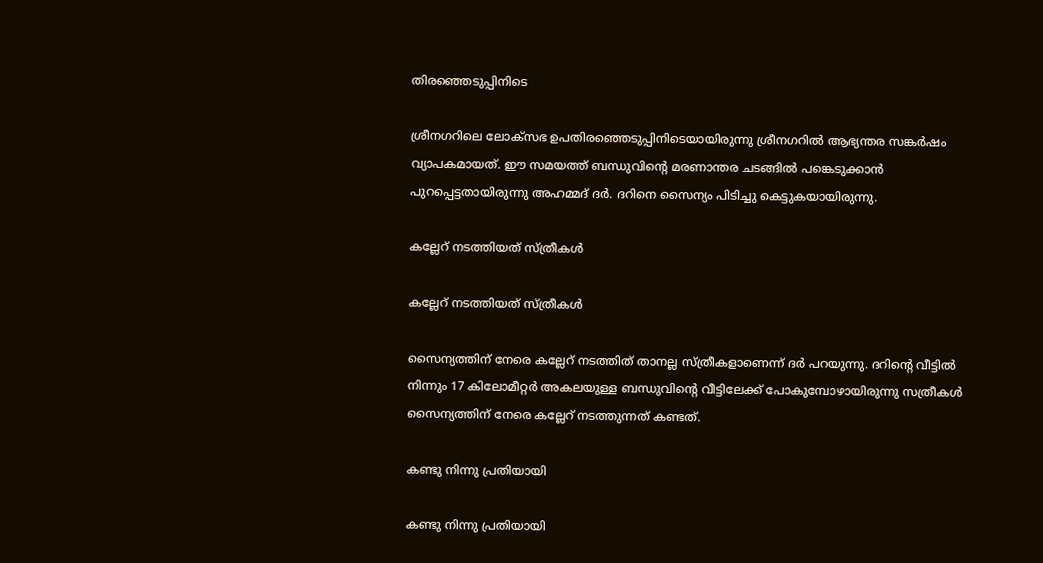തിരഞ്ഞെടുപ്പിനിടെ

ശ്രീനഗറിലെ ലോക്‌സഭ ഉപതിരഞ്ഞെടുപ്പിനിടെയായിരുന്നു ശ്രീനഗറില്‍ ആഭ്യന്തര സങ്കര്‍ഷം വ്യാപകമായത്. ഈ സമയത്ത് ബന്ധുവിന്റെ മരണാന്തര ചടങ്ങില്‍ പങ്കെടുക്കാന്‍ പുറപ്പെട്ടതായിരുന്നു അഹമ്മദ് ദര്‍. ദറിനെ സൈന്യം പിടിച്ചു കെട്ടുകയായിരുന്നു.

കല്ലേറ് നടത്തിയത് സ്ത്രീകള്‍

കല്ലേറ് നടത്തിയത് സ്ത്രീകള്‍

സൈന്യത്തിന് നേരെ കല്ലേറ് നടത്തിത് താനല്ല സ്ത്രീകളാണെന്ന് ദര്‍ പറയുന്നു. ദറിന്റെ വീട്ടില്‍ നിന്നും 17 കിലോമീറ്റര്‍ അകലയുള്ള ബന്ധുവിന്റെ വീട്ടിലേക്ക് പോകുമ്പോഴായിരുന്നു സത്രീകള്‍ സൈന്യത്തിന് നേരെ കല്ലേറ് നടത്തുന്നത് കണ്ടത്.

കണ്ടു നിന്നു പ്രതിയായി

കണ്ടു നിന്നു പ്രതിയായി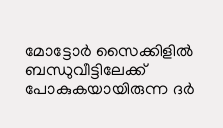മോട്ടോര്‍ സൈക്കിളില്‍ ബന്ധുവീട്ടിലേക്ക് പോകുകയായിരുന്ന ദര്‍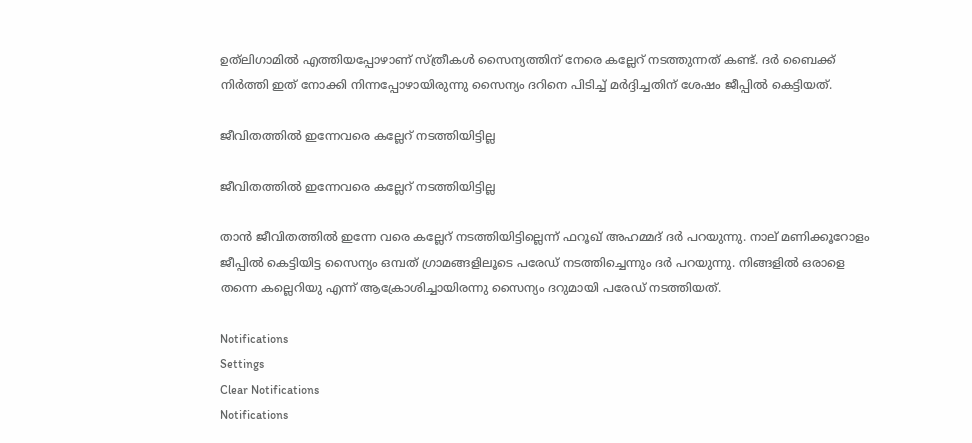ഉത്‌ലിഗാമില്‍ എത്തിയപ്പോഴാണ് സ്ത്രീകള്‍ സൈന്യത്തിന് നേരെ കല്ലേറ് നടത്തുന്നത് കണ്ട്. ദര്‍ ബൈക്ക് നിര്‍ത്തി ഇത് നോക്കി നിന്നപ്പോഴായിരുന്നു സൈന്യം ദറിനെ പിടിച്ച് മര്‍ദ്ദിച്ചതിന് ശേഷം ജീപ്പില്‍ കെട്ടിയത്.

ജീവിതത്തില്‍ ഇന്നേവരെ കല്ലേറ് നടത്തിയിട്ടില്ല

ജീവിതത്തില്‍ ഇന്നേവരെ കല്ലേറ് നടത്തിയിട്ടില്ല

താന്‍ ജീവിതത്തില്‍ ഇന്നേ വരെ കല്ലേറ് നടത്തിയിട്ടില്ലെന്ന് ഫറൂഖ് അഹമ്മദ് ദര്‍ പറയുന്നു. നാല് മണിക്കൂറോളം ജീപ്പില്‍ കെട്ടിയിട്ട സൈന്യം ഒമ്പത് ഗ്രാമങ്ങളിലൂടെ പരേഡ് നടത്തിച്ചെന്നും ദര്‍ പറയുന്നു. നിങ്ങളില്‍ ഒരാളെ തന്നെ കല്ലെറിയു എന്ന് ആക്രോശിച്ചായിരന്നു സൈന്യം ദറുമായി പരേഡ് നടത്തിയത്.

Notifications
Settings
Clear Notifications
Notifications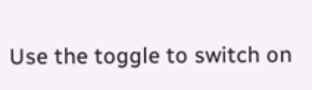Use the toggle to switch on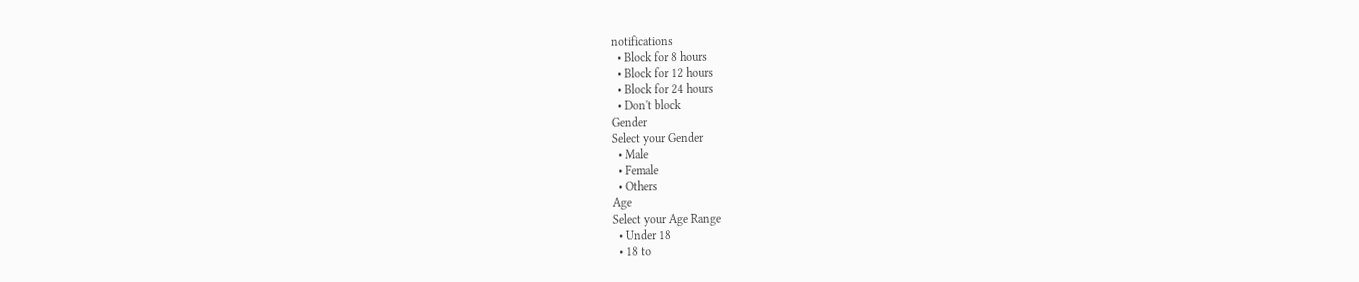notifications
  • Block for 8 hours
  • Block for 12 hours
  • Block for 24 hours
  • Don't block
Gender
Select your Gender
  • Male
  • Female
  • Others
Age
Select your Age Range
  • Under 18
  • 18 to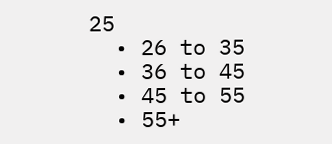25
  • 26 to 35
  • 36 to 45
  • 45 to 55
  • 55+